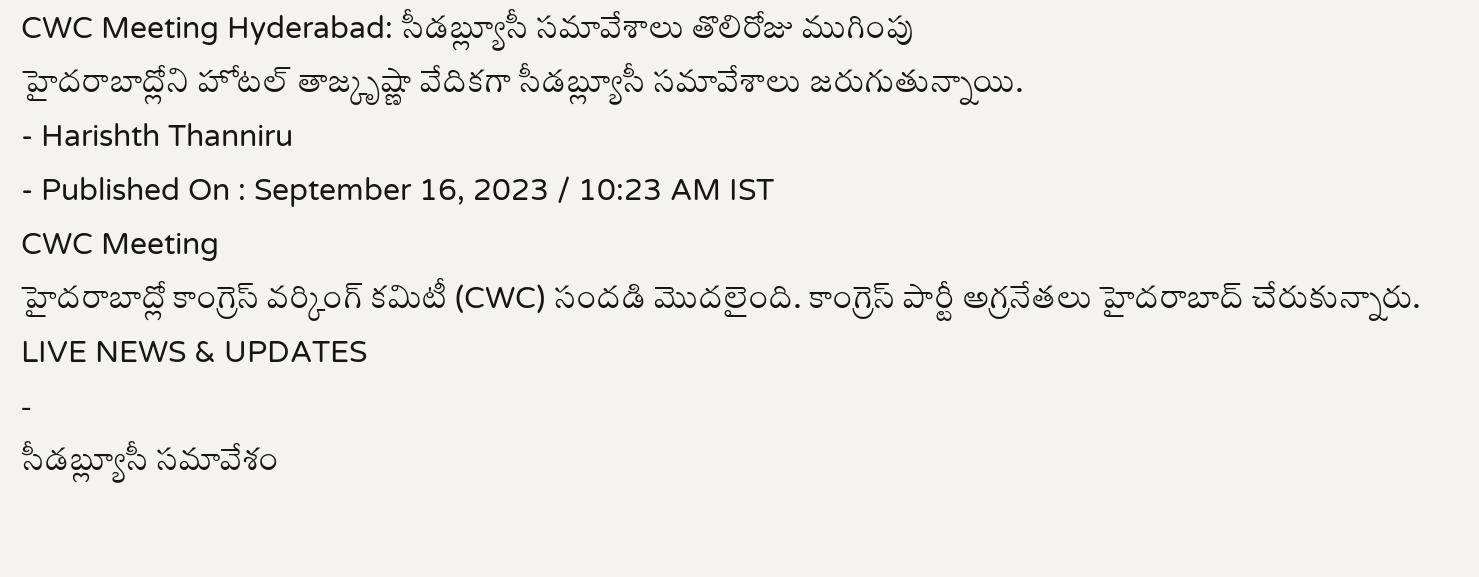CWC Meeting Hyderabad: సీడబ్ల్యూసీ సమావేశాలు తొలిరోజు ముగింపు
హైదరాబాద్లోని హోటల్ తాజ్కృష్ణా వేదికగా సీడబ్ల్యూసీ సమావేశాలు జరుగుతున్నాయి.
- Harishth Thanniru
- Published On : September 16, 2023 / 10:23 AM IST
CWC Meeting
హైదరాబాద్లో కాంగ్రెస్ వర్కింగ్ కమిటీ (CWC) సందడి మొదలైంది. కాంగ్రెస్ పార్టీ అగ్రనేతలు హైదరాబాద్ చేరుకున్నారు.
LIVE NEWS & UPDATES
-
సీడబ్ల్యూసీ సమావేశం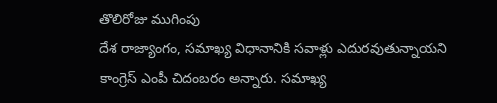తొలిరోజు ముగింపు
దేశ రాజ్యాంగం, సమాఖ్య విధానానికి సవాళ్లు ఎదురవుతున్నాయని కాంగ్రెస్ ఎంపీ చిదంబరం అన్నారు. సమాఖ్య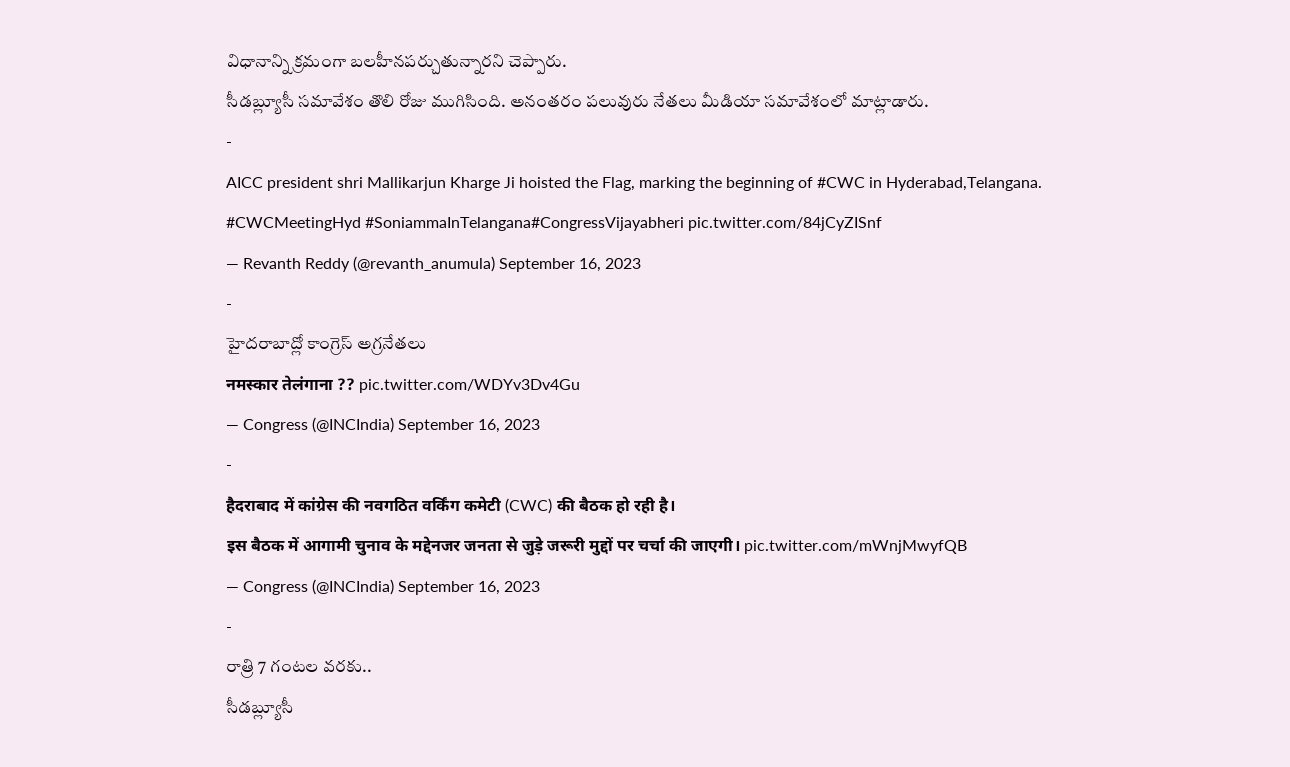విధానాన్ని క్రమంగా బలహీనపర్చుతున్నారని చెప్పారు.
సీడబ్ల్యూసీ సమావేశం తొలి రోజు ముగిసింది. అనంతరం పలువురు నేతలు మీడియా సమావేశంలో మాట్లాడారు.
-
AICC president shri Mallikarjun Kharge Ji hoisted the Flag, marking the beginning of #CWC in Hyderabad,Telangana. #CWCMeetingHyd #SoniammaInTelangana#CongressVijayabheri pic.twitter.com/84jCyZISnf
— Revanth Reddy (@revanth_anumula) September 16, 2023
-
హైదరాబాద్లో కాంగ్రెస్ అగ్రనేతలు
नमस्कार तेलंगाना ?? pic.twitter.com/WDYv3Dv4Gu
— Congress (@INCIndia) September 16, 2023
-
हैदराबाद में कांग्रेस की नवगठित वर्किंग कमेटी (CWC) की बैठक हो रही है।
इस बैठक में आगामी चुनाव के मद्देनजर जनता से जुड़े जरूरी मुद्दों पर चर्चा की जाएगी। pic.twitter.com/mWnjMwyfQB
— Congress (@INCIndia) September 16, 2023
-
రాత్రి 7 గంటల వరకు..
సీడబ్ల్యూసీ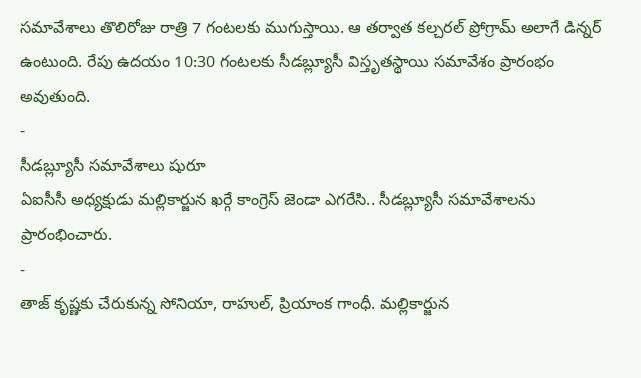సమావేశాలు తొలిరోజు రాత్రి 7 గంటలకు ముగుస్తాయి. ఆ తర్వాత కల్చరల్ ప్రోగ్రామ్ అలాగే డిన్నర్ ఉంటుంది. రేపు ఉదయం 10:30 గంటలకు సీడబ్ల్యూసీ విస్తృతస్థాయి సమావేశం ప్రారంభం అవుతుంది.
-
సీడబ్ల్యూసీ సమావేశాలు షురూ
ఏఐసీసీ అధ్యక్షుడు మల్లికార్జున ఖర్గే కాంగ్రెస్ జెండా ఎగరేసి.. సీడబ్ల్యూసీ సమావేశాలను ప్రారంభించారు.
-
తాజ్ కృష్ణకు చేరుకున్న సోనియా, రాహుల్, ప్రియాంక గాంధీ. మల్లికార్జున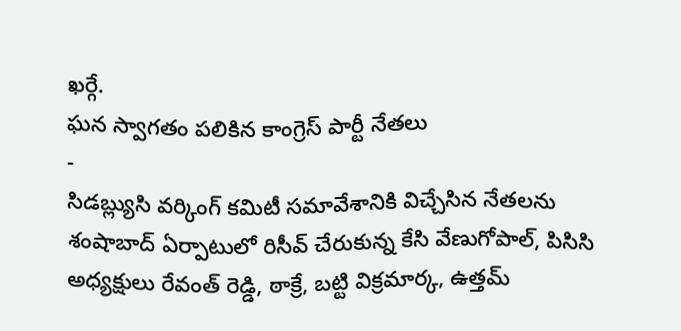ఖర్గే.
ఘన స్వాగతం పలికిన కాంగ్రెస్ పార్టీ నేతలు
-
సిడబ్ల్యుసి వర్కింగ్ కమిటీ సమావేశానికి విచ్చేసిన నేతలను శంషాబాద్ ఏర్పాటులో రిసీవ్ చేరుకున్న కేసి వేణుగోపాల్, పిసిసి అధ్యక్షులు రేవంత్ రెడ్డి, ఠాక్రే, బట్టి విక్రమార్క, ఉత్తమ్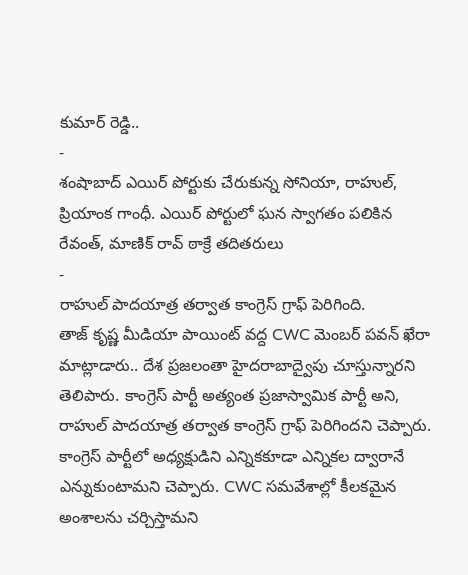కుమార్ రెడ్డి..
-
శంషాబాద్ ఎయిర్ పోర్టుకు చేరుకున్న సోనియా, రాహుల్, ప్రియాంక గాంధీ. ఎయిర్ పోర్టులో ఘన స్వాగతం పలికిన రేవంత్, మాణిక్ రావ్ ఠాక్రే తదితరులు
-
రాహుల్ పాదయాత్ర తర్వాత కాంగ్రెస్ గ్రాఫ్ పెరిగింది.
తాజ్ కృష్ణ మీడియా పాయింట్ వద్ద CWC మెంబర్ పవన్ ఖేరా మాట్లాడారు.. దేశ ప్రజలంతా హైదరాబాద్వైపు చూస్తున్నారని తెలిపారు. కాంగ్రెస్ పార్టీ అత్యంత ప్రజాస్వామిక పార్టీ అని, రాహుల్ పాదయాత్ర తర్వాత కాంగ్రెస్ గ్రాఫ్ పెరిగిందని చెప్పారు. కాంగ్రెస్ పార్టీలో అధ్యక్షుడిని ఎన్నికకూడా ఎన్నికల ద్వారానే ఎన్నుకుంటామని చెప్పారు. CWC సమవేశాల్లో కీలకమైన అంశాలను చర్చిస్తామని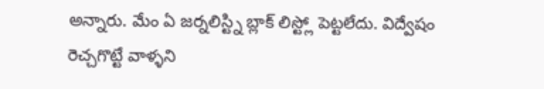అన్నారు. మేం ఏ జర్నలిస్ట్ని బ్లాక్ లిస్ట్లో పెట్టలేదు. విద్వేషం రెచ్చగొట్టే వాళ్ళని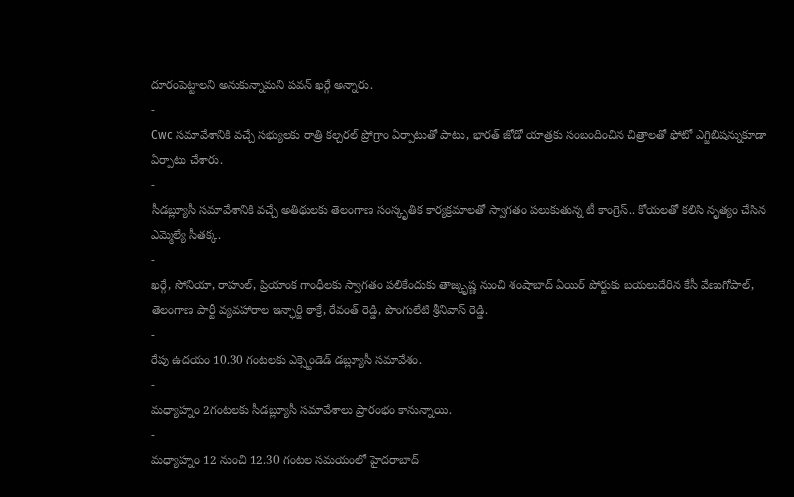దూరంపెట్టాలని అనుకున్నామని పవన్ ఖర్గే అన్నారు.
-
Cwc సమావేశానికి వచ్చే సభ్యులకు రాత్రి కల్చరల్ ప్రోగ్రాం ఏర్పాటుతో పాటు, భారత్ జోడో యాత్రకు సంబందించిన చిత్రాలతో ఫోటో ఎగ్జిబిషన్నుకూడా ఏర్పాటు చేశారు.
-
సీడబ్ల్యూసీ సమావేశానికి వచ్చే అతిథులకు తెలంగాణ సంస్కృతిక కార్యక్రమాలతో స్వాగతం పలుకుతున్న టీ కాంగ్రెస్.. కోయలతో కలిసి నృత్యం చేసిన ఎమ్మెల్యే సీతక్క.
-
ఖర్గే, సోనియా, రాహుల్, ప్రియాంక గాంధీలకు స్వాగతం పలికేందుకు తాజ్కృష్ణ నుంచి శంషాబాద్ ఏయిర్ పోర్టుకు బయలుదేరిన కేసీ వేణుగోపాల్, తెలంగాణ పార్టీ వ్యవహారాల ఇన్ఛార్జి ఠాక్రే, రేవంత్ రెడ్డి, పొంగులేటి శ్రీనివాస్ రెడ్డి.
-
రేపు ఉదయం 10.30 గంటలకు ఎక్స్టెండెడ్ డబ్ల్యూసీ సమావేశం.
-
మధ్యాహ్నం 2గంటలకు సీడబ్ల్యూసీ సమావేశాలు ప్రారంభం కానున్నాయి.
-
మధ్యాహ్నం 12 నుంచి 12.30 గంటల సమయంలో హైదరాబాద్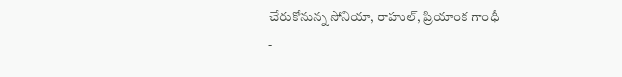చేరుకోనున్న సోనియా, రాహుల్, ప్రియాంక గాంధీ
-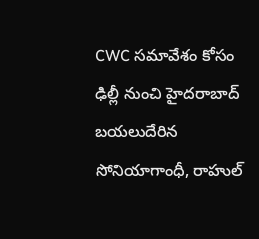CWC సమావేశం కోసం ఢిల్లీ నుంచి హైదరాబాద్ బయలుదేరిన సోనియాగాంధీ, రాహుల్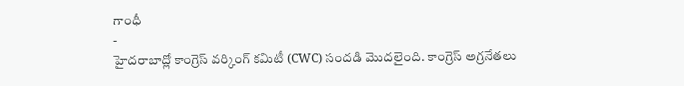గాంధీ
-
హైదరాబాద్లో కాంగ్రెస్ వర్కింగ్ కమిటీ (CWC) సందడి మొదలైంది. కాంగ్రెస్ అగ్రనేతలు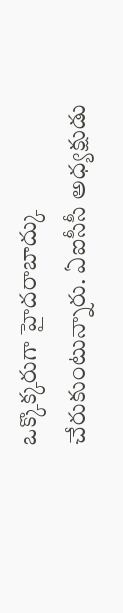ఒక్కొక్కరుగా హైదరాబాద్కు చేరుకుంటున్నారు. ఏఐసీసీ అధ్యక్షుడు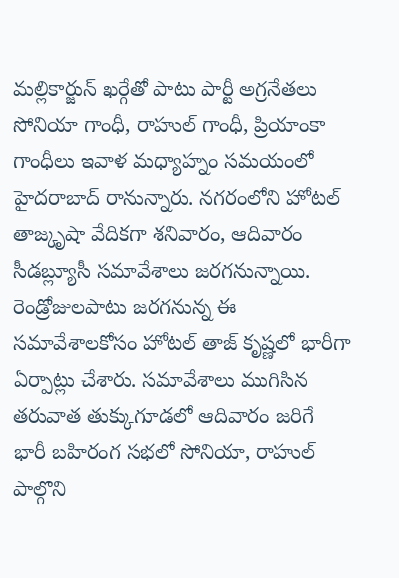మల్లికార్జున్ ఖర్గేతో పాటు పార్టీ అగ్రనేతలు సోనియా గాంధీ, రాహుల్ గాంధీ, ప్రియాంకా గాంధీలు ఇవాళ మధ్యాహ్నం సమయంలో హైదరాబాద్ రానున్నారు. నగరంలోని హోటల్ తాజ్కృషా వేదికగా శనివారం, ఆదివారం సీడబ్ల్యూసీ సమావేశాలు జరగనున్నాయి. రెండ్రోజులపాటు జరగనున్న ఈ సమావేశాలకోసం హోటల్ తాజ్ కృష్ణలో భారీగా ఏర్పాట్లు చేశారు. సమావేశాలు ముగిసిన తరువాత తుక్కుగూడలో ఆదివారం జరిగే భారీ బహిరంగ సభలో సోనియా, రాహుల్ పాల్గొని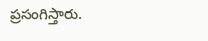ప్రసంగిస్తారు.